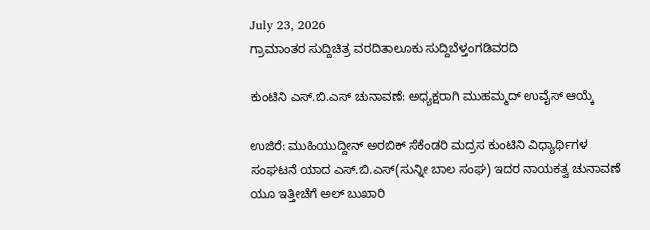July 23, 2026
ಗ್ರಾಮಾಂತರ ಸುದ್ದಿಚಿತ್ರ ವರದಿತಾಲೂಕು ಸುದ್ದಿಬೆಳ್ತಂಗಡಿವರದಿ

ಕುಂಟಿನಿ ಎಸ್.ಬಿ.ಎಸ್ ಚುನಾವಣೆ: ಅಧ್ಯಕ್ಷರಾಗಿ ಮುಹಮ್ಮದ್ ಉವೈಸ್ ಆಯ್ಕೆ

ಉಜಿರೆ: ಮುಹಿಯುದ್ದೀನ್ ಅರಬಿಕ್ ಸೆಕೆಂಡರಿ ಮದ್ರಸ ಕುಂಟಿನಿ ವಿಧ್ಯಾರ್ಥಿಗಳ ಸಂಘಟನೆ ಯಾದ ಎಸ್.ಬಿ.ಎಸ್(ಸುನ್ನೀ ಬಾಲ ಸಂಘ) ಇದರ ನಾಯಕತ್ವ ಚುನಾವಣೆ ಯೂ ಇತ್ತೀಚೆಗೆ ಅಲ್ ಬುಖಾರಿ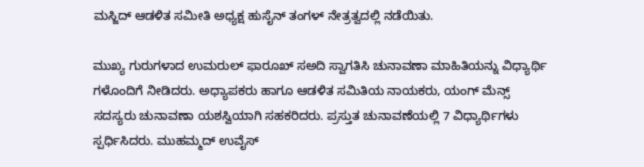ಮಸ್ಜಿದ್ ಆಡಳಿತ ಸಮೀತಿ ಅಧ್ಯಕ್ಷ ಹುಸೈನ್ ತಂಗಳ್ ನೇತ್ರತ್ವದಲ್ಲಿ ನಡೆಯಿತು.

ಮುಖ್ಯ ಗುರುಗಳಾದ ಉಮರುಲ್ ಫಾರೂಖ್ ಸಅದಿ ಸ್ವಾಗತಿಸಿ ಚುನಾವಣಾ ಮಾಹಿತಿಯನ್ನು ವಿಧ್ಯಾರ್ಥಿ ಗಳೊಂದಿಗೆ ನೀಡಿದರು. ಅಧ್ಯಾಪಕರು ಹಾಗೂ ಆಡಳಿತ ಸಮಿತಿಯ ನಾಯಕರು, ಯಂಗ್ ಮೆನ್ಸ್ ಸದಸ್ಯರು ಚುನಾವಣಾ ಯಶಸ್ವಿಯಾಗಿ ಸಹಕರಿದರು‌. ಪ್ರಸ್ತುತ ಚುನಾವಣೆಯಲ್ಲಿ 7 ವಿಧ್ಯಾರ್ಥಿಗಳು ಸ್ಪರ್ಧಿಸಿದರು. ಮುಹಮ್ಮದ್ ಉವೈಸ್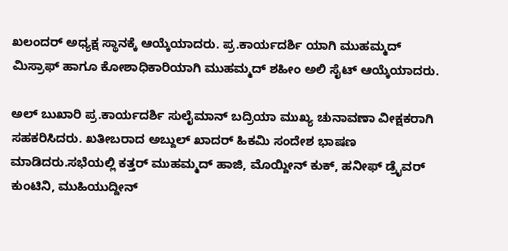ಖಲಂದರ್ ಅಧ್ಯಕ್ಷ ಸ್ಥಾನಕ್ಕೆ ಆಯ್ಕೆಯಾದರು. ಪ್ರ.ಕಾರ್ಯದರ್ಶಿ ಯಾಗಿ ಮುಹಮ್ಮದ್ ಮಿಸ್ರಾಫ್ ಹಾಗೂ ಕೋಶಾಧಿಕಾರಿಯಾಗಿ ಮುಹಮ್ಮದ್ ಶಹೀಂ ಅಲಿ ಸೈಟ್ ಆಯ್ಕೆಯಾದರು.

ಅಲ್ ಬುಖಾರಿ ಪ್ರ.ಕಾರ್ಯದರ್ಶಿ ಸುಲೈಮಾನ್ ಬದ್ರಿಯಾ ಮುಖ್ಯ ಚುನಾವಣಾ ವೀಕ್ಷಕರಾಗಿ ಸಹಕರಿಸಿದರು. ಖತೀಬರಾದ ಅಬ್ದುಲ್ ಖಾದರ್ ಹಿಕಮಿ ಸಂದೇಶ ಭಾಷಣ ಮಾಡಿದರು.ಸಭೆಯಲ್ಲಿ ಕತ್ತರ್ ಮುಹಮ್ಮದ್ ಹಾಜಿ, ಮೊಯ್ದೀನ್ ಕುಕ್, ಹನೀಫ್ ಡ್ರೈವರ್ ಕುಂಟಿನಿ, ಮುಹಿಯುದ್ದೀನ್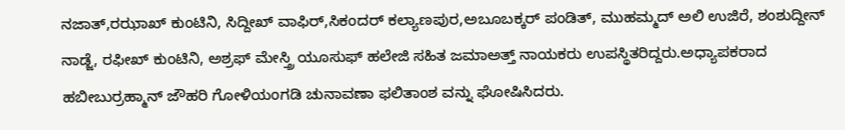ನಜಾತ್,ರಝಾಖ್ ಕುಂಟಿನಿ, ಸಿದ್ದೀಖ್ ವಾಫಿರ್,ಸಿಕಂದರ್ ಕಲ್ಯಾಣಪುರ,ಅಬೂಬಕ್ಕರ್ ಪಂಡಿತ್, ಮುಹಮ್ಮದ್ ಅಲಿ ಉಜಿರೆ, ಶಂಶುದ್ದೀನ್ ನಾಡ್ಜೆ, ರಫೀಖ್ ಕುಂಟಿನಿ, ಅಶ್ರಫ್ ಮೇಸ್ತ್ರಿ ಯೂಸುಫ್ ಹಲೇಜಿ ಸಹಿತ ಜಮಾಅತ್ತ್ ನಾಯಕರು ಉಪಸ್ಥಿತರಿದ್ದರು.ಅಧ್ಯಾಪಕರಾದ ಹಬೀಬುರ್ರಹ್ಮಾನ್ ಜೌಹರಿ ಗೋಳಿಯಂಗಡಿ ಚುನಾವಣಾ ಫಲಿತಾಂಶ ವನ್ನು ಘೋಷಿಸಿದರು.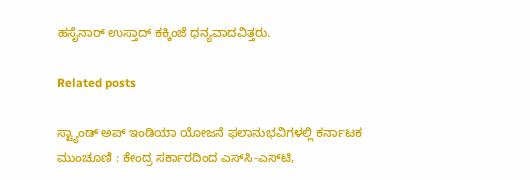ಹಸೈನಾರ್ ಉಸ್ತಾದ್ ಕಕ್ಕಿಂಜೆ ಧನ್ಯವಾದವಿತ್ತರು.

Related posts

ಸ್ಟ್ಯಾಂಡ್‌ ಅಪ್‌ ಇಂಡಿಯಾ ಯೋಜನೆ ಫಲಾನುಭವಿಗಳಲ್ಲಿ ಕರ್ನಾಟಕ ಮುಂಚೂಣಿ : ಕೇಂದ್ರ ಸರ್ಕಾರದಿಂದ ಎಸ್‌ಸಿ-ಎಸ್‌ಟಿ,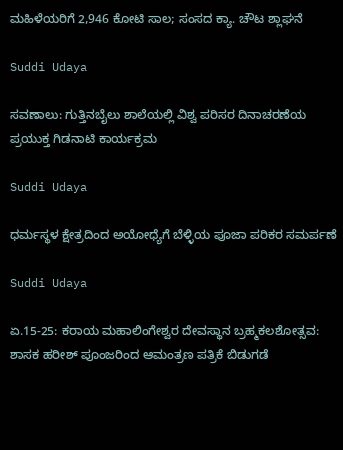ಮಹಿಳೆಯರಿಗೆ 2,946 ಕೋಟಿ ಸಾಲ; ಸಂಸದ ಕ್ಯಾ. ಚೌಟ ಶ್ಲಾಘನೆ

Suddi Udaya

ಸವಣಾಲು: ಗುತ್ತಿನಬೈಲು ಶಾಲೆಯಲ್ಲಿ ವಿಶ್ವ ಪರಿಸರ ದಿನಾಚರಣೆಯ ಪ್ರಯುಕ್ತ ಗಿಡನಾಟಿ ಕಾರ್ಯಕ್ರಮ

Suddi Udaya

ಧರ್ಮಸ್ಥಳ ಕ್ಷೇತ್ರದಿಂದ ಅಯೋಧ್ಯೆಗೆ ಬೆಳ್ಳಿಯ ಪೂಜಾ ಪರಿಕರ ಸಮರ್ಪಣೆ

Suddi Udaya

ಏ.15-25: ಕರಾಯ ಮಹಾಲಿಂಗೇಶ್ವರ ದೇವಸ್ಥಾನ ಬ್ರಹ್ಮಕಲಶೋತ್ಸವ: ಶಾಸಕ ಹರೀಶ್ ಪೂಂಜರಿಂದ ಆಮಂತ್ರಣ ಪತ್ರಿಕೆ ಬಿಡುಗಡೆ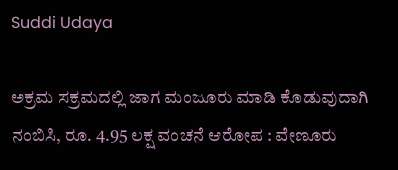Suddi Udaya

ಅಕ್ರಮ ಸಕ್ರಮದಲ್ಲಿ ಜಾಗ ಮಂಜೂರು ಮಾಡಿ ಕೊಡುವುದಾಗಿ ನಂಬಿಸಿ, ರೂ. 4.95 ಲಕ್ಷ ವಂಚನೆ ಆರೋಪ : ವೇಣೂರು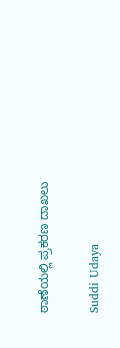ಠಾಣೆಯಲ್ಲಿ ಪ್ರಕರಣ ದಾಖಲು

Suddi Udaya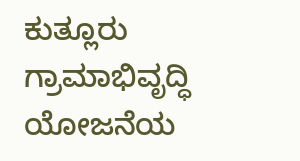ಕುತ್ಲೂರು ಗ್ರಾಮಾಭಿವೃದ್ಧಿ ಯೋಜನೆಯ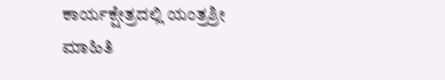ಕಾರ್ಯಕ್ಷೇತ್ರದಲ್ಲಿ ಯಂತ್ರಶ್ರೀ ಮಾಹಿತಿ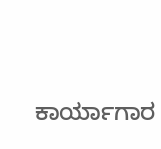ಕಾರ್ಯಾಗಾರ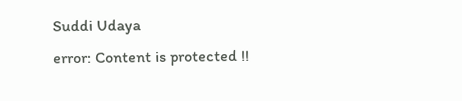Suddi Udaya
error: Content is protected !!